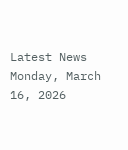Latest News
Monday, March 16, 2026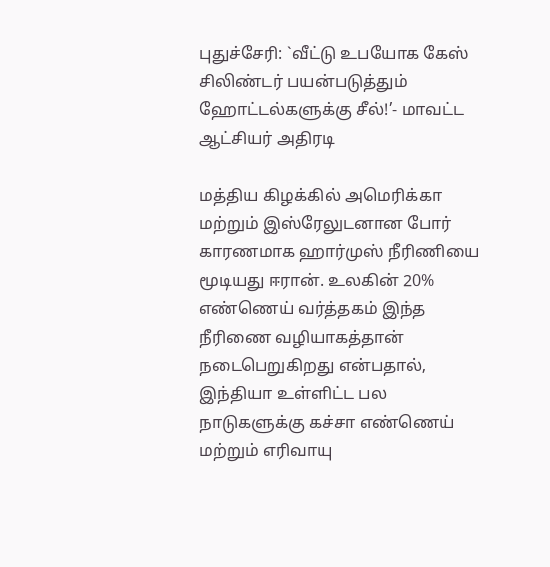புதுச்சேரி: `வீட்டு உபயோக கேஸ் சிலிண்டர் பயன்படுத்தும் ஹோட்டல்களுக்கு சீல்!’- மாவட்ட ஆட்சியர் அதிரடி

மத்திய கிழக்கில் அமெரிக்கா மற்றும் இஸ்ரேலுடனான போர் காரணமாக ஹார்முஸ் நீரிணியை மூடியது ஈரான். உலகின் 20% எண்ணெய் வர்த்தகம் இந்த நீரிணை வழியாகத்தான் நடைபெறுகிறது என்பதால், இந்தியா உள்ளிட்ட பல நாடுகளுக்கு கச்சா எண்ணெய் மற்றும் எரிவாயு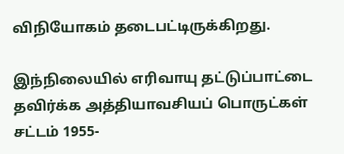விநியோகம் தடைபட்டிருக்கிறது.

இந்நிலையில் எரிவாயு தட்டுப்பாட்டை தவிர்க்க அத்தியாவசியப் பொருட்கள் சட்டம் 1955-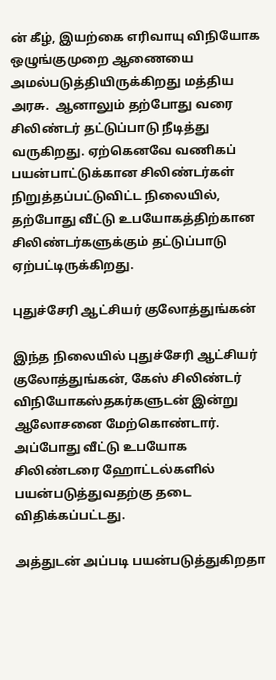ன் கீழ், இயற்கை எரிவாயு விநியோக ஒழுங்குமுறை ஆணையை அமல்படுத்தியிருக்கிறது மத்திய அரசு.  ஆனாலும் தற்போது வரை சிலிண்டர் தட்டுப்பாடு நீடித்து வருகிறது. ஏற்கெனவே வணிகப் பயன்பாட்டுக்கான சிலிண்டர்கள் நிறுத்தப்பட்டுவிட்ட நிலையில், தற்போது வீட்டு உபயோகத்திற்கான சிலிண்டர்களுக்கும் தட்டுப்பாடு ஏற்பட்டிருக்கிறது.

புதுச்சேரி ஆட்சியர் குலோத்துங்கன்

இந்த நிலையில் புதுச்சேரி ஆட்சியர் குலோத்துங்கன், கேஸ் சிலிண்டர் விநியோகஸ்தகர்களுடன் இன்று ஆலோசனை மேற்கொண்டார். அப்போது வீட்டு உபயோக சிலிண்டரை ஹோட்டல்களில் பயன்படுத்துவதற்கு தடை விதிக்கப்பட்டது.

அத்துடன் அப்படி பயன்படுத்துகிறதா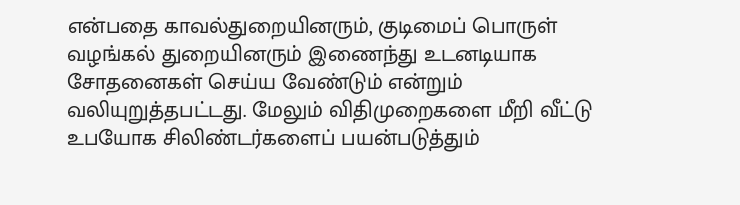என்பதை காவல்துறையினரும், குடிமைப் பொருள் வழங்கல் துறையினரும் இணைந்து உடனடியாக சோதனைகள் செய்ய வேண்டும் என்றும் வலியுறுத்தபட்டது. மேலும் விதிமுறைகளை மீறி வீட்டு உபயோக சிலிண்டர்களைப் பயன்படுத்தும்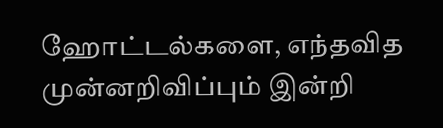ஹோட்டல்களை, எந்தவித முன்னறிவிப்பும் இன்றி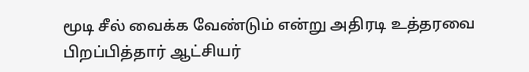மூடி சீல் வைக்க வேண்டும் என்று அதிரடி உத்தரவை பிறப்பித்தார் ஆட்சியர்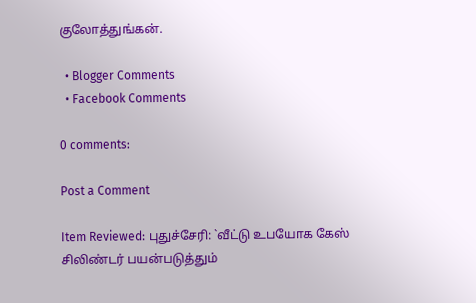குலோத்துங்கன்.

  • Blogger Comments
  • Facebook Comments

0 comments:

Post a Comment

Item Reviewed: புதுச்சேரி: `வீட்டு உபயோக கேஸ் சிலிண்டர் பயன்படுத்தும்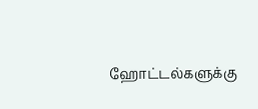ஹோட்டல்களுக்கு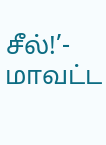சீல்!’- மாவட்ட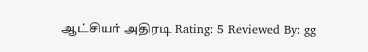ஆட்சியர் அதிரடி Rating: 5 Reviewed By: gg